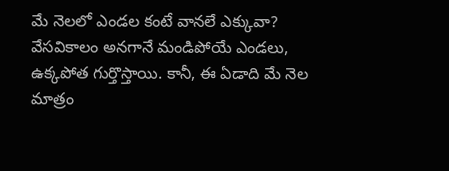మే నెలలో ఎండల కంటే వానలే ఎక్కువా?
వేసవికాలం అనగానే మండిపోయే ఎండలు, ఉక్కపోత గుర్తొస్తాయి. కానీ, ఈ ఏడాది మే నెల మాత్రం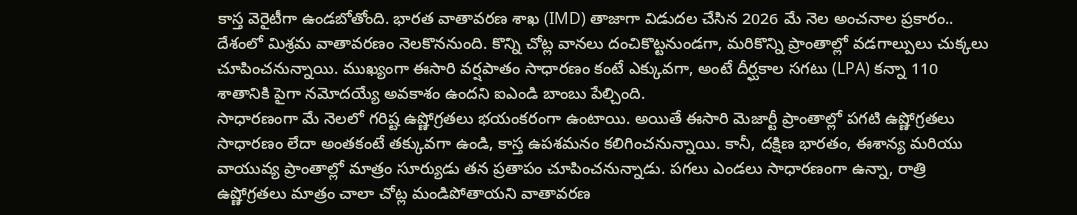కాస్త వెరైటీగా ఉండబోతోంది. భారత వాతావరణ శాఖ (IMD) తాజాగా విడుదల చేసిన 2026 మే నెల అంచనాల ప్రకారం.. దేశంలో మిశ్రమ వాతావరణం నెలకొననుంది. కొన్ని చోట్ల వానలు దంచికొట్టనుండగా, మరికొన్ని ప్రాంతాల్లో వడగాల్పులు చుక్కలు చూపించనున్నాయి. ముఖ్యంగా ఈసారి వర్షపాతం సాధారణం కంటే ఎక్కువగా, అంటే దీర్ఘకాల సగటు (LPA) కన్నా 110 శాతానికి పైగా నమోదయ్యే అవకాశం ఉందని ఐఎండి బాంబు పేల్చింది.
సాధారణంగా మే నెలలో గరిష్ట ఉష్ణోగ్రతలు భయంకరంగా ఉంటాయి. అయితే ఈసారి మెజార్టీ ప్రాంతాల్లో పగటి ఉష్ణోగ్రతలు సాధారణం లేదా అంతకంటే తక్కువగా ఉండి, కాస్త ఉపశమనం కలిగించనున్నాయి. కానీ, దక్షిణ భారతం, ఈశాన్య మరియు వాయువ్య ప్రాంతాల్లో మాత్రం సూర్యుడు తన ప్రతాపం చూపించనున్నాడు. పగలు ఎండలు సాధారణంగా ఉన్నా, రాత్రి ఉష్ణోగ్రతలు మాత్రం చాలా చోట్ల మండిపోతాయని వాతావరణ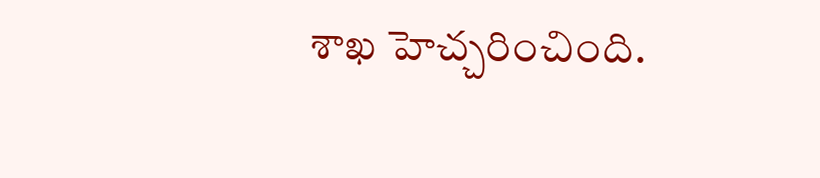శాఖ హెచ్చరించింది.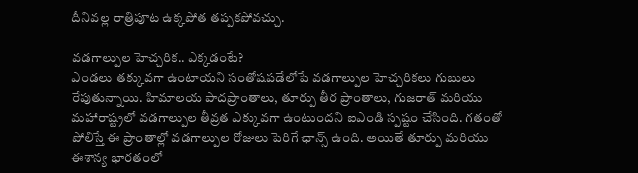దీనివల్ల రాత్రిపూట ఉక్కపోత తప్పకపోవచ్చు.

వడగాల్పుల హెచ్చరిక.. ఎక్కడంటే?
ఎండలు తక్కువగా ఉంటాయని సంతోషపడేలోపే వడగాల్పుల హెచ్చరికలు గుబులు రేపుతున్నాయి. హిమాలయ పాదప్రాంతాలు, తూర్పు తీర ప్రాంతాలు, గుజరాత్ మరియు మహారాష్ట్రలో వడగాల్పుల తీవ్రత ఎక్కువగా ఉంటుందని ఐఎండి స్పష్టం చేసింది. గతంతో పోలిస్తే ఈ ప్రాంతాల్లో వడగాల్పుల రోజులు పెరిగే ఛాన్స్ ఉంది. అయితే తూర్పు మరియు ఈశాన్య భారతంలో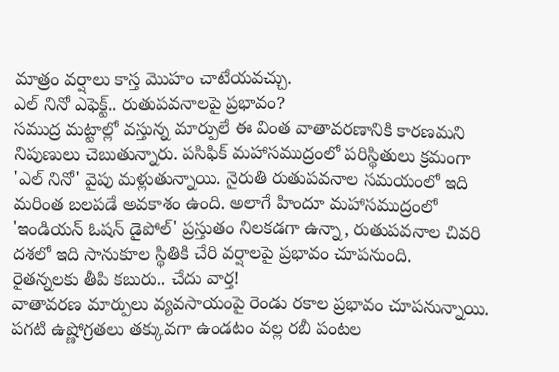మాత్రం వర్షాలు కాస్త మొహం చాటేయవచ్చు.
ఎల్ నినో ఎఫెక్ట్.. రుతుపవనాలపై ప్రభావం?
సముద్ర మట్టాల్లో వస్తున్న మార్పులే ఈ వింత వాతావరణానికి కారణమని నిపుణులు చెబుతున్నారు. పసిఫిక్ మహాసముద్రంలో పరిస్థితులు క్రమంగా 'ఎల్ నినో' వైపు మళ్లుతున్నాయి. నైరుతి రుతుపవనాల సమయంలో ఇది మరింత బలపడే అవకాశం ఉంది. అలాగే హిందూ మహాసముద్రంలో 'ఇండియన్ ఓషన్ డైపోల్' ప్రస్తుతం నిలకడగా ఉన్నా, రుతుపవనాల చివరి దశలో ఇది సానుకూల స్థితికి చేరి వర్షాలపై ప్రభావం చూపనుంది.
రైతన్నలకు తీపి కబురు.. చేదు వార్త!
వాతావరణ మార్పులు వ్యవసాయంపై రెండు రకాల ప్రభావం చూపనున్నాయి. పగటి ఉష్ణోగ్రతలు తక్కువగా ఉండటం వల్ల రబీ పంటల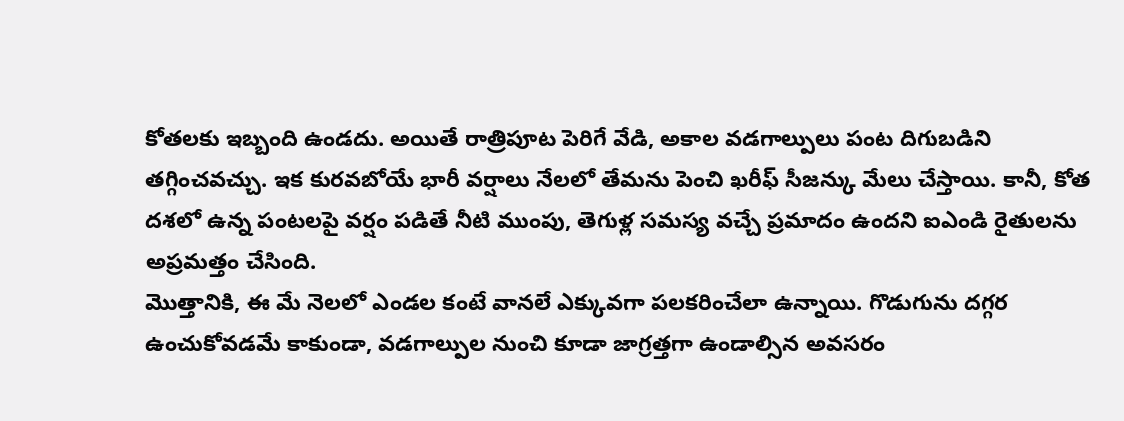కోతలకు ఇబ్బంది ఉండదు. అయితే రాత్రిపూట పెరిగే వేడి, అకాల వడగాల్పులు పంట దిగుబడిని తగ్గించవచ్చు. ఇక కురవబోయే భారీ వర్షాలు నేలలో తేమను పెంచి ఖరీఫ్ సీజన్కు మేలు చేస్తాయి. కానీ, కోత దశలో ఉన్న పంటలపై వర్షం పడితే నీటి ముంపు, తెగుళ్ల సమస్య వచ్చే ప్రమాదం ఉందని ఐఎండి రైతులను అప్రమత్తం చేసింది.
మొత్తానికి, ఈ మే నెలలో ఎండల కంటే వానలే ఎక్కువగా పలకరించేలా ఉన్నాయి. గొడుగును దగ్గర ఉంచుకోవడమే కాకుండా, వడగాల్పుల నుంచి కూడా జాగ్రత్తగా ఉండాల్సిన అవసరం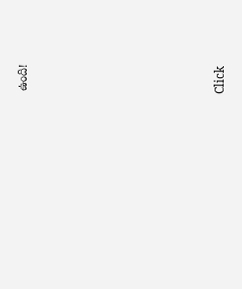ఉంది!














Click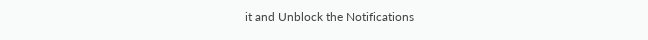it and Unblock the Notifications